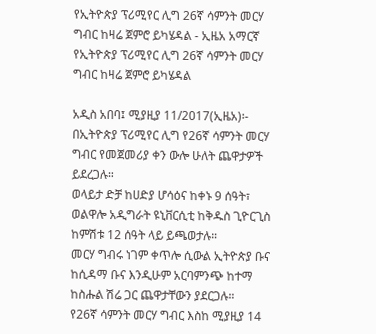የኢትዮጵያ ፕሪሚየር ሊግ 26ኛ ሳምንት መርሃ ግብር ከዛሬ ጀምሮ ይካሄዳል - ኢዜአ አማርኛ
የኢትዮጵያ ፕሪሚየር ሊግ 26ኛ ሳምንት መርሃ ግብር ከዛሬ ጀምሮ ይካሄዳል

አዲስ አበባ፤ ሚያዚያ 11/2017(ኢዜአ)፡- በኢትዮጵያ ፕሪሚየር ሊግ የ26ኛ ሳምንት መርሃ ግብር የመጀመሪያ ቀን ውሎ ሁለት ጨዋታዎች ይደረጋሉ።
ወላይታ ድቻ ከሀድያ ሆሳዕና ከቀኑ 9 ሰዓት፣ ወልዋሎ አዲግራት ዩኒቨርሲቲ ከቅዱስ ጊዮርጊስ ከምሽቱ 12 ሰዓት ላይ ይጫወታሉ።
መርሃ ግብሩ ነገም ቀጥሎ ሲውል ኢትዮጵያ ቡና ከሲዳማ ቡና እንዲሁም አርባምንጭ ከተማ ከስሑል ሽሬ ጋር ጨዋታቸውን ያደርጋሉ።
የ26ኛ ሳምንት መርሃ ግብር እስከ ሚያዚያ 14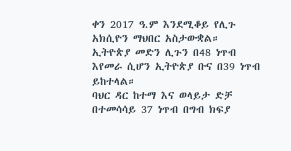ቀን 2017 ዓ.ም እንደሚቆይ የሊጉ አክሲዮን ማህበር አስታውቋል።
ኢትዮጵያ መድን ሊጉን በ48 ነጥብ እየመራ ሲሆን ኢትዮጵያ ቡና በ39 ነጥብ ይከተላል።
ባህር ዳር ከተማ እና ወላይታ ድቻ በተመሳሳይ 37 ነጥብ በግብ ክፍያ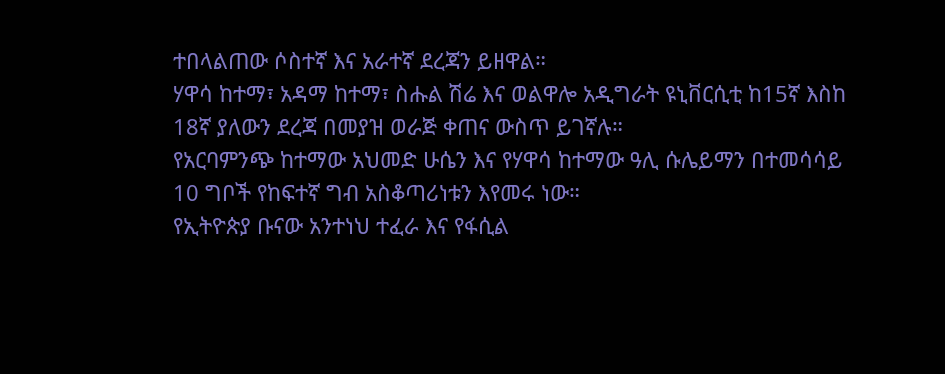ተበላልጠው ሶስተኛ እና አራተኛ ደረጃን ይዘዋል።
ሃዋሳ ከተማ፣ አዳማ ከተማ፣ ስሑል ሽሬ እና ወልዋሎ አዲግራት ዩኒቨርሲቲ ከ15ኛ እስከ 18ኛ ያለውን ደረጃ በመያዝ ወራጅ ቀጠና ውስጥ ይገኛሉ።
የአርባምንጭ ከተማው አህመድ ሁሴን እና የሃዋሳ ከተማው ዓሊ ሱሌይማን በተመሳሳይ 10 ግቦች የከፍተኛ ግብ አስቆጣሪነቱን እየመሩ ነው።
የኢትዮጵያ ቡናው አንተነህ ተፈራ እና የፋሲል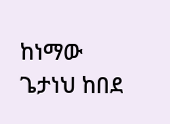ከነማው ጌታነህ ከበደ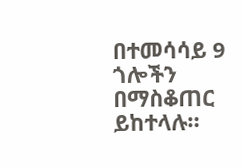በተመሳሳይ 9 ጎሎችን በማስቆጠር ይከተላሉ።